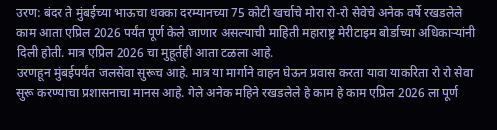उरण: बंदर ते मुंबईच्या भाऊचा धक्का दरम्यानच्या 75 कोटी खर्चाचे मोरा रो-रो सेवेचे अनेक वर्षे रखडलेले काम आता एप्रिल 2026 पर्यंत पूर्ण केले जाणार असल्याची माहिती महाराष्ट्र मेरीटाइम बोर्डाच्या अधिकाऱ्यांनी दिली होती. मात्र एप्रिल 2026 चा मुहूर्तही आता टळला आहे.
उरणहून मुंबईपर्यंत जलसेवा सुरूच आहे. मात्र या मार्गाने वाहन घेऊन प्रवास करता यावा याकरिता रो रो सेवा सुरू करण्याचा प्रशासनाचा मानस आहे. गेले अनेक महिने रखडलेले हे काम हे काम एप्रिल 2026 ला पूर्ण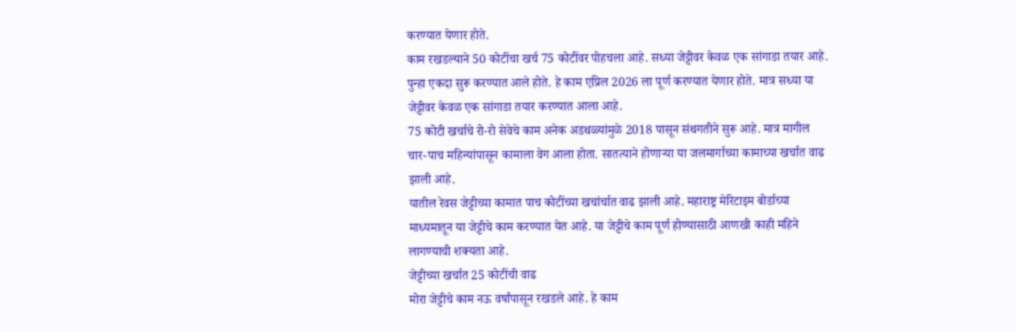करण्यात येणार होते.
काम रखडल्याने 50 कोटींचा खर्च 75 कोटींवर पोहचला आहे. सध्या जेट्टीवर केवळ एक सांगाडा तयार आहे. पुन्हा एकदा सुरू करण्यात आले होते. हे काम एप्रिल 2026 ला पूर्ण करण्यात येणार होते. मात्र सध्या या जेट्टीवर केवळ एक सांगाडा तयार करण्यात आला आहे.
75 कोटी खर्चाचे रो-रो सेवेचे काम अनेक अडथळ्यांमुळे 2018 पासून संथगतीने सुरू आहे. मात्र मागील चार-पाच महिन्यांपासून कामाला वेग आला होता. सातत्याने होणाऱ्या या जलमार्गाच्या कामाच्या खर्चात वाढ झाली आहे.
यातील रेवस जेट्टीच्या कामात पाच कोटींच्या खचांर्चात वाढ झाली आहे. महाराष्ट्र मेरिटाइम बोर्डाच्या माध्यमातून या जेट्टीचे काम करण्यात येत आहे. या जेट्टीचे काम पूर्ण होण्यासाठी आणखी काही महिने लागण्याची शक्यता आहे.
जेट्टीच्या खर्चात 25 कोटींची वाढ
मोरा जेट्टीचे काम नऊ वर्षांपासून रखडले आहे. हे काम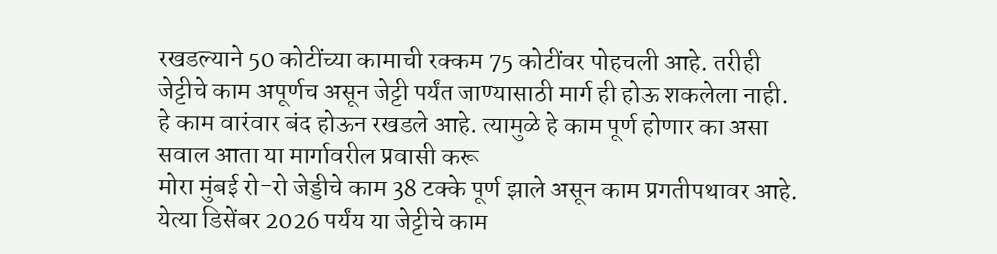रखडल्याने 50 कोटींच्या कामाची रक्कम 75 कोटींवर पोहचली आहे. तरीही जेट्टीचे काम अपूर्णच असून जेट्टी पर्यंत जाण्यासाठी मार्ग ही होऊ शकलेला नाही. हे काम वारंवार बंद होऊन रखडले आहे. त्यामुळे हे काम पूर्ण होणार का असा सवाल आता या मार्गावरील प्रवासी करू
मोरा मुंबई रो-रो जेड्डीचे काम 38 टक्के पूर्ण झाले असून काम प्रगतीपथावर आहे. येत्या डिसेंबर 2026 पर्यंय या जेट्टीचे काम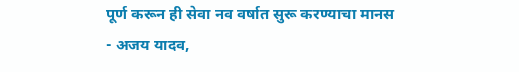पूर्ण करून ही सेवा नव वर्षात सुरू करण्याचा मानस
- अजय यादव,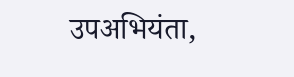उपअभियंता,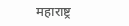महाराष्ट्र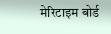मेरिटाइम बोर्ड